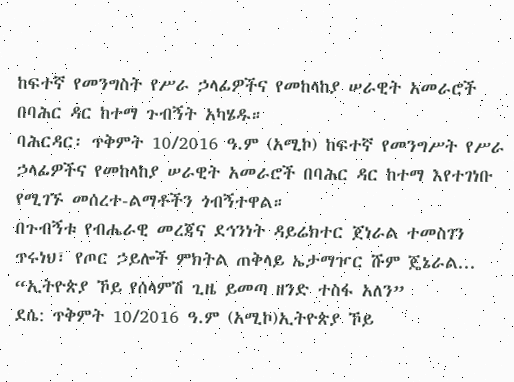ከፍተኛ የመንግስት የሥራ ኃላፊዎችና የመከላከያ ሠራዊት አመራሮች በባሕር ዳር ከተማ ጉብኝት አካሄዱ።
ባሕርዳር፡ ጥቅምት 10/2016 ዓ.ም (አሚኮ) ከፍተኛ የመንግሥት የሥራ ኃላፊዎችና የመከላከያ ሠራዊት አመራሮች በባሕር ዳር ከተማ እየተገነቡ የሚገኙ መሰረተ-ልማቶችን ጎብኝተዋል።
በጉብኝቱ የብሔራዊ መረጃና ደኅንነት ዳይሬክተር ጀነራል ተመስገን ጥሩነህ፣ የጦር ኃይሎች ምክትል ጠቅላይ ኤታማዦር ሹም ጄኔራል...
“ኢትዮጵያ ኾይ የሰላምሽ ጊዜ ይመጣ ዘንድ ተስፋ አለን”
ደሴ: ጥቅምት 10/2016 ዓ.ም (አሚኮ)ኢትዮጵያ ኾይ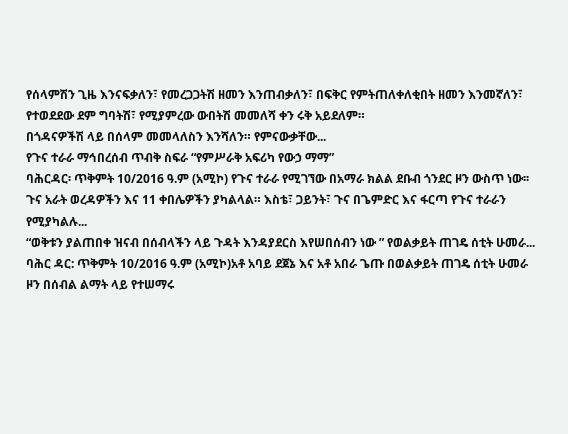የሰላምሽን ጊዜ እንናፍቃለን፣ የመረጋጋትሽ ዘመን እንጠብቃለን፣ በፍቅር የምትጠለቀለቂበት ዘመን እንመኛለን፣ የተወደደው ደም ግባትሽ፣ የሚያምረው ውበትሽ መመለሻ ቀን ሩቅ አይደለም።
በጎዳናዎችሽ ላይ በሰላም መመላለስን እንሻለን። የምናውቃቸው...
የጉና ተራራ ማኅበረሰብ ጥብቅ ስፍራ “የምሥራቅ አፍሪካ የውኃ ማማ”
ባሕርዳር፡ ጥቅምት 10/2016 ዓ.ም (አሚኮ) የጉና ተራራ የሚገኘው በአማራ ክልል ደቡብ ጎንደር ዞን ውስጥ ነው፡፡
ጉና አራት ወረዳዎችን እና 11 ቀበሌዎችን ያካልላል። እስቴ፣ ጋይንት፣ ጉና በጌምድር እና ፋርጣ የጉና ተራራን የሚያካልሉ...
“ወቅቱን ያልጠበቀ ዝናብ በሰብላችን ላይ ጉዳት እንዳያደርስ እየሠበሰብን ነው ” የወልቃይት ጠገዴ ሰቲት ሁመራ...
ባሕር ዳር: ጥቅምት 10/2016 ዓ.ም (አሚኮ)አቶ አባይ ደጀኔ እና አቶ አበራ ጌጡ በወልቃይት ጠገዴ ሰቲት ሁመራ ዞን በሰብል ልማት ላይ የተሠማሩ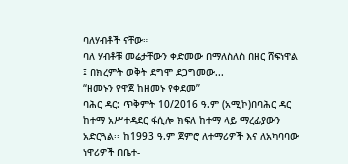ባለሃብቶች ናቸው።
ባለ ሃብቶቹ መሬታቸውን ቀድመው በማለስለስ በዘር ሸፍነዋል ፤ በክረምት ወቅት ደግሞ ደጋግመው...
“ዘመኑን የዋጀ ከዘመኑ የቀደመ”
ባሕር ዳር: ጥቅምት 10/2016 ዓ.ም (አሚኮ)በባሕር ዳር ከተማ አሥተዳደር ፋሲሎ ክፍለ ከተማ ላይ ማረፊያውን አድርጓል፡፡ ከ1993 ዓ.ም ጀምሮ ለተማሪዎች እና ለአካባባው ነዋሪዎች በቤተ-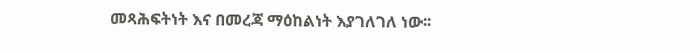መጻሕፍትነት እና በመረጃ ማዕከልነት እያገለገለ ነው፡፡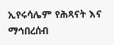ኢየሩሳሌም የሕጻናት እና ማኅበረሰብ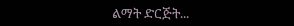ልማት ድርጅት...